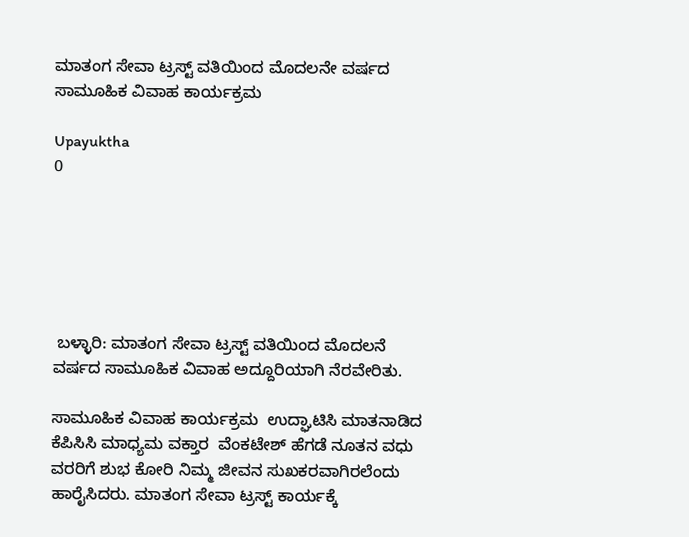ಮಾತಂಗ ಸೇವಾ ಟ್ರಸ್ಟ್ ವತಿಯಿಂದ ಮೊದಲನೇ ವರ್ಷದ ಸಾಮೂಹಿಕ ವಿವಾಹ ಕಾರ್ಯಕ್ರಮ

Upayuktha
0






 ಬಳ್ಳಾರಿ: ಮಾತಂಗ ಸೇವಾ ಟ್ರಸ್ಟ್ ವತಿಯಿಂದ ಮೊದಲನೆ ವರ್ಷದ ಸಾಮೂಹಿಕ ವಿವಾಹ ಅದ್ದೂರಿಯಾಗಿ ನೆರವೇರಿತು.

ಸಾಮೂಹಿಕ ವಿವಾಹ ಕಾರ್ಯಕ್ರಮ  ಉದ್ಘಾಟಿಸಿ ಮಾತನಾಡಿದ ಕೆಪಿಸಿಸಿ ಮಾಧ್ಯಮ ವಕ್ತಾರ  ವೆಂಕಟೇಶ್ ಹೆಗಡೆ ನೂತನ ವಧು ವರರಿಗೆ ಶುಭ ಕೋರಿ ನಿಮ್ಮ ಜೀವನ ಸುಖಕರವಾಗಿರಲೆಂದು ಹಾರೈಸಿದರು. ಮಾತಂಗ ಸೇವಾ ಟ್ರಸ್ಟ್ ಕಾರ್ಯಕ್ಕೆ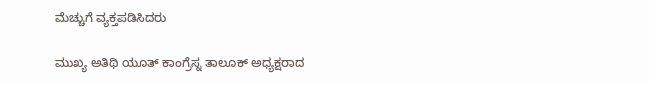ಮೆಚ್ಚುಗೆ ವ್ಯಕ್ತಪಡಿಸಿದರು

ಮುಖ್ಯ ಅತಿಥಿ ಯೂತ್ ಕಾಂಗ್ರೆಸ್ನ ತಾಲೂಕ್ ಅಧ್ಯಕ್ಷರಾದ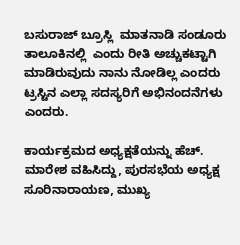ಬಸುರಾಜ್ ಬ್ರೂಸ್ಲಿ  ಮಾತನಾಡಿ ಸಂಡೂರು ತಾಲೂಕಿನಲ್ಲಿ  ಎಂದು ರೀತಿ ಅಚ್ಚುಕಟ್ಟಾಗಿ ಮಾಡಿರುವುದು ನಾನು ನೋಡಿಲ್ಲ ಎಂದರು  ಟ್ರಸ್ಟಿನ ಎಲ್ಲಾ ಸದಸ್ಯರಿಗೆ ಅಭಿನಂದನೆಗಳು ಎಂದರು.

ಕಾರ್ಯಕ್ರಮದ ಅಧ್ಯಕ್ಷತೆಯನ್ನು ಹೆಚ್. ಮಾರೇಶ ವಹಿಸಿದ್ದು, ಪುರಸಭೆಯ ಅಧ್ಯಕ್ಷ ಸೂರಿನಾರಾಯಣ, ಮುಖ್ಯ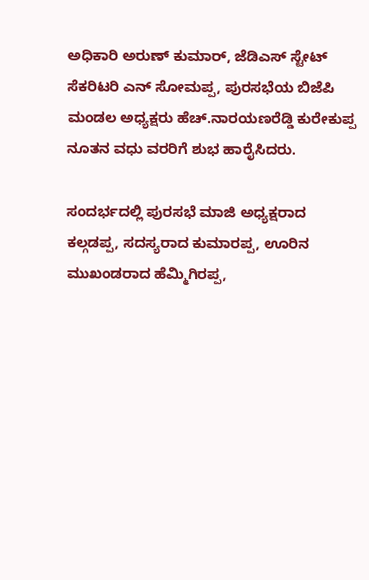ಅಧಿಕಾರಿ ಅರುಣ್ ಕುಮಾರ್, ಜೆಡಿಎಸ್ ಸ್ಟೇಟ್ ಸೆಕರಿಟರಿ ಎನ್ ಸೋಮಪ್ಪ, ಪುರಸಭೆಯ ಬಿಜೆಪಿ ಮಂಡಲ ಅಧ್ಯಕ್ಷರು ಹೆಚ್.ನಾರಯಣರೆಡ್ಡಿ ಕುರೇಕುಪ್ಪ ನೂತನ ವಧು ವರರಿಗೆ ಶುಭ ಹಾರೈಸಿದರು.

ಸಂದರ್ಭದಲ್ಲಿ ಪುರಸಭೆ ಮಾಜಿ ಅಧ್ಯಕ್ಷರಾದ ಕಲ್ಗಡಪ್ಪ, ಸದಸ್ಯರಾದ ಕುಮಾರಪ್ಪ, ಊರಿನ ಮುಖಂಡರಾದ ಹೆಮ್ಮಿಗಿರಪ್ಪ,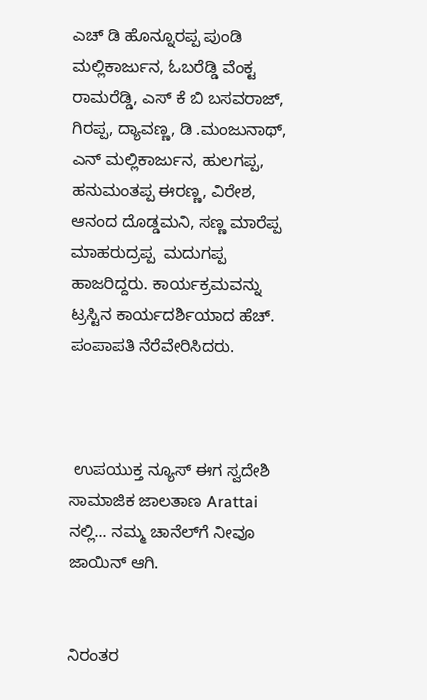ಎಚ್ ಡಿ ಹೊನ್ನೂರಪ್ಪ ಪುಂಡಿ ಮಲ್ಲಿಕಾರ್ಜುನ, ಓಬರೆಡ್ಡಿ ವೆಂಕ್ಟ ರಾಮರೆಡ್ಡಿ, ಎಸ್ ಕೆ ಬಿ ಬಸವರಾಜ್, ಗಿರಪ್ಪ, ದ್ಯಾವಣ್ಣ, ಡಿ .ಮಂಜುನಾಥ್, ಎನ್ ಮಲ್ಲಿಕಾರ್ಜುನ, ಹುಲಗಪ್ಪ, ಹನುಮಂತಪ್ಪ ಈರಣ್ಣ, ವಿರೇಶ, ಆನಂದ ದೊಡ್ಡಮನಿ, ಸಣ್ಣ ಮಾರೆಪ್ಪ ಮಾಹರುದ್ರಪ್ಪ  ಮದುಗಪ್ಪ  ಹಾಜರಿದ್ದರು. ಕಾರ್ಯಕ್ರಮವನ್ನು ಟ್ರಸ್ಟಿನ ಕಾರ್ಯದರ್ಶಿಯಾದ ಹೆಚ್. ಪಂಪಾಪತಿ ನೆರೆವೇರಿಸಿದರು.



 ಉಪಯುಕ್ತ ನ್ಯೂಸ್ ಈಗ ಸ್ವದೇಶಿ ಸಾಮಾಜಿಕ ಜಾಲತಾಣ Arattai ನಲ್ಲಿ... ನಮ್ಮ ಚಾನೆಲ್‌ಗೆ ನೀವೂ ಜಾಯಿನ್ ಆಗಿ.


ನಿರಂತರ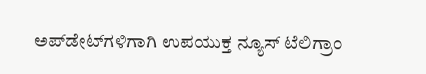ಅಪ್‌ಡೇಟ್‌ಗಳಿಗಾಗಿ ಉಪಯುಕ್ತ ನ್ಯೂಸ್‌ ಟೆಲಿಗ್ರಾಂ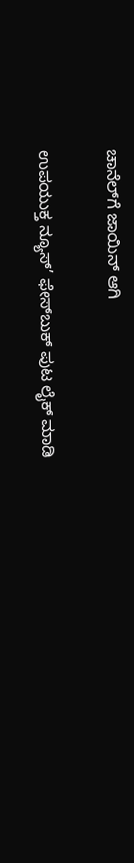ಚಾನೆಲ್‌ಗೆ ಜಾಯಿನ್‌ ಆಗಿ

ಉಪಯುಕ್ತ ನ್ಯೂಸ್‌’ ಫೇಸ್‌ಬುಕ್ ಪುಟ ಲೈಕ್ ಮಾಡಿ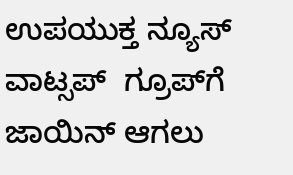ಉಪಯುಕ್ತ ನ್ಯೂಸ್‌ ವಾಟ್ಸಪ್‌  ಗ್ರೂಪ್‌ಗೆ ಜಾಯಿನ್ ಆಗಲು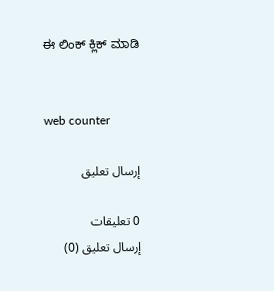ಈ ಲಿಂಕ್ ಕ್ಲಿಕ್ ಮಾಡಿ


web counter

إرسال تعليق

0 تعليقات
إرسال تعليق (0)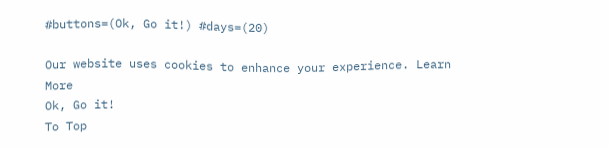#buttons=(Ok, Go it!) #days=(20)

Our website uses cookies to enhance your experience. Learn More
Ok, Go it!
To Top